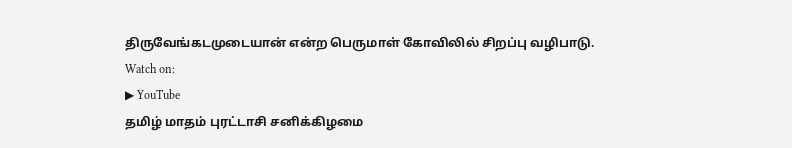திருவேங்கடமுடையான் என்ற பெருமாள் கோவிலில் சிறப்பு வழிபாடு.
Watch on:
▶ YouTube
தமிழ் மாதம் புரட்டாசி சனிக்கிழமை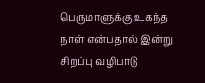பெருமாளுக்கு உகந்த நாள் என்பதால் இன்று சிறப்பு வழிபாடு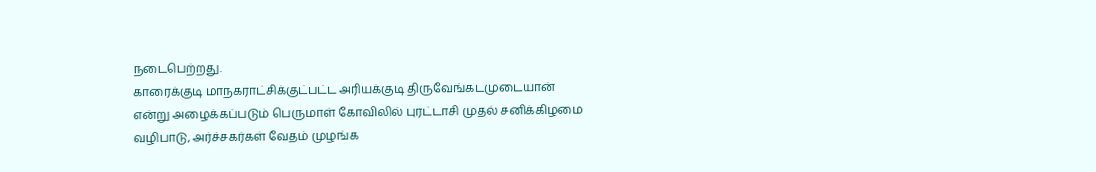நடைபெற்றது.
காரைக்குடி மாநகராட்சிக்குட்பட்ட அரியக்குடி திருவேங்கடமுடையான் என்று அழைக்கப்படும் பெருமாள் கோவிலில் புரட்டாசி முதல் சனிக்கிழமை வழிபாடு, அர்ச்சகர்கள் வேதம் முழங்க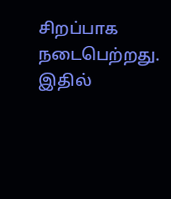சிறப்பாக நடைபெற்றது. இதில்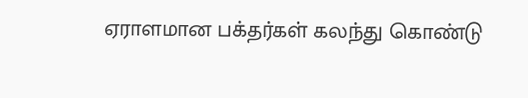ஏராளமான பக்தர்கள் கலந்து கொண்டு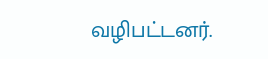வழிபட்டனர்.